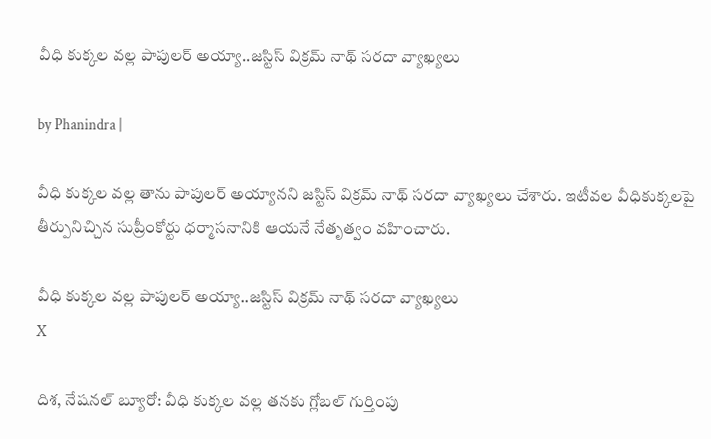వీధి కుక్కల వల్ల పాపులర్ అయ్యా..జస్టిస్ విక్రమ్ నాథ్ సరదా వ్యాఖ్యలు

by Phanindra |

వీధి కుక్కల వల్ల తాను పాపులర్ అయ్యానని జస్టిస్ విక్రమ్ నాథ్ సరదా వ్యాఖ్యలు చేశారు. ఇటీవల వీధికుక్కలపై తీర్పునిచ్చిన సుప్రీంకోర్టు ధర్మాసనానికి ఆయనే నేతృత్వం వహించారు.

వీధి కుక్కల వల్ల పాపులర్ అయ్యా..జస్టిస్ విక్రమ్ నాథ్ సరదా వ్యాఖ్యలు
X

దిశ, నేషనల్ బ్యూరో: వీధి కుక్కల వల్ల తనకు గ్లోబల్ గుర్తింపు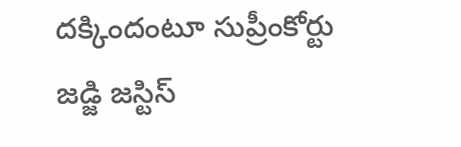దక్కిందంటూ సుప్రీంకోర్టు జడ్జి జస్టిస్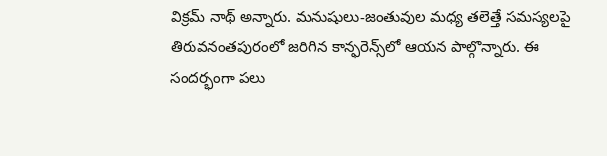విక్రమ్ నాథ్ అన్నారు. మనుషులు-జంతువుల మధ్య తలెత్తే సమస్యలపై తిరువనంతపురంలో జరిగిన కాన్ఫరెన్స్‌లో ఆయన పాల్గొన్నారు. ఈ సందర్భంగా పలు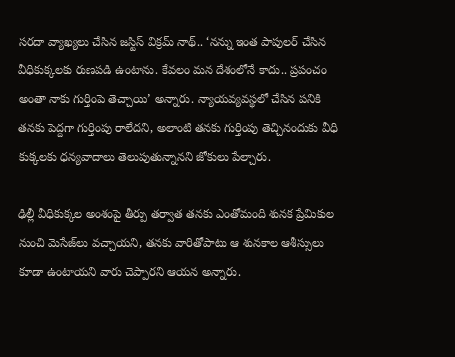సరదా వ్యాఖ్యలు చేసిన జస్టిస్ విక్రమ్ నాథ్.. ‘నన్ను ఇంత పాపులర్ చేసిన వీధికుక్కలకు రుణపడి ఉంటాను. కేవలం మన దేశంలోనే కాదు.. ప్రపంచం అంతా నాకు గుర్తింపె తెచ్చాయి’ అన్నారు. న్యాయవ్యవస్థలో చేసిన పనికి తనకు పెద్దగా గుర్తింపు రాలేదని, అలాంటి తనకు గుర్తింపు తెచ్చినందుకు వీధి కుక్కలకు ధన్యవాదాలు తెలుపుతున్నానని జోకులు పేల్చారు.

ఢిల్లీ వీధికుక్కల అంశంపై తీర్పు తర్వాత తనకు ఎంతోమంది శునక ప్రేమికుల నుంచి మెసేజ్‌లు వచ్చాయని, తనకు వారితోపాటు ఆ శునకాల ఆశీస్సులు కూడా ఉంటాయని వారు చెప్పారని ఆయన అన్నారు.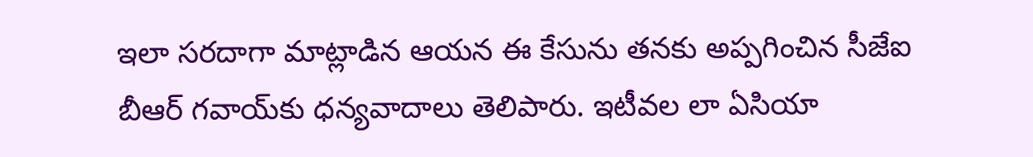ఇలా సరదాగా మాట్లాడిన ఆయన ఈ కేసును తనకు అప్పగించిన సీజేఐ బీఆర్ గవాయ్‌కు ధన్యవాదాలు తెలిపారు. ఇటీవల లా ఏసియా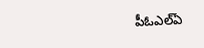పీఓఎల్‌ఏ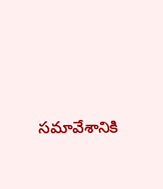సమావేశానికి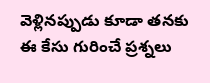వెళ్లినప్పుడు కూడా తనకు ఈ కేసు గురించే ప్రశ్నలు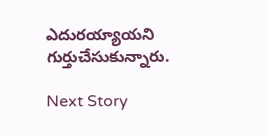ఎదురయ్యాయని గుర్తుచేసుకున్నారు.

Next Story